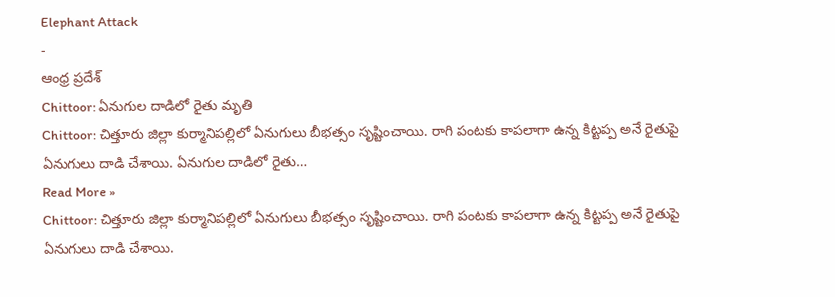Elephant Attack
-
ఆంధ్ర ప్రదేశ్
Chittoor: ఏనుగుల దాడిలో రైతు మృతి
Chittoor: చిత్తూరు జిల్లా కుర్మానిపల్లిలో ఏనుగులు బీభత్సం సృష్టించాయి. రాగి పంటకు కాపలాగా ఉన్న కిట్టప్ప అనే రైతుపై ఏనుగులు దాడి చేశాయి. ఏనుగుల దాడిలో రైతు…
Read More »
Chittoor: చిత్తూరు జిల్లా కుర్మానిపల్లిలో ఏనుగులు బీభత్సం సృష్టించాయి. రాగి పంటకు కాపలాగా ఉన్న కిట్టప్ప అనే రైతుపై ఏనుగులు దాడి చేశాయి.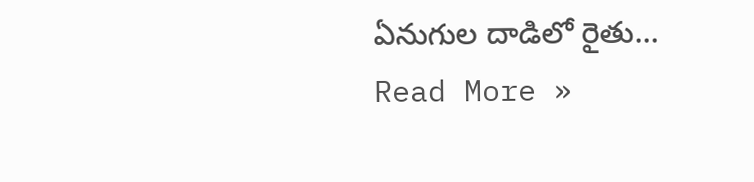ఏనుగుల దాడిలో రైతు…
Read More »